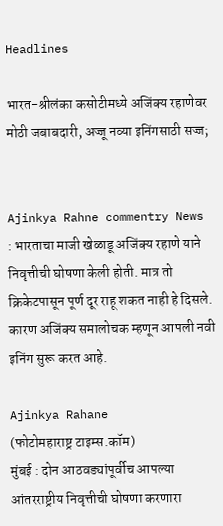Headlines

भारत-श्रीलंका कसोटीमध्ये अजिंक्य रहाणेवर मोठी जबाबदारी, अज्जू नव्या इनिंगसाठी सज्ज;


Ajinkya Rahne commentry News : भारताचा माजी खेळाडू अजिंक्य रहाणे याने निवृत्तीची घोषणा केली होती. मात्र तो क्रिकेटपासून पूर्ण दूर राहू शकत नाही हे दिसले. कारण अजिंक्य समालोचक म्हणून आपली नवी इनिंग सुरू करत आहे.

Ajinkya Rahane
(फोटोमहाराष्ट्र टाइम्स.कॉम)
मुंबई : दोन आठवड्यांपूर्वीच आपल्या आंतरराष्ट्रीय निवृत्तीची घोषणा करणारा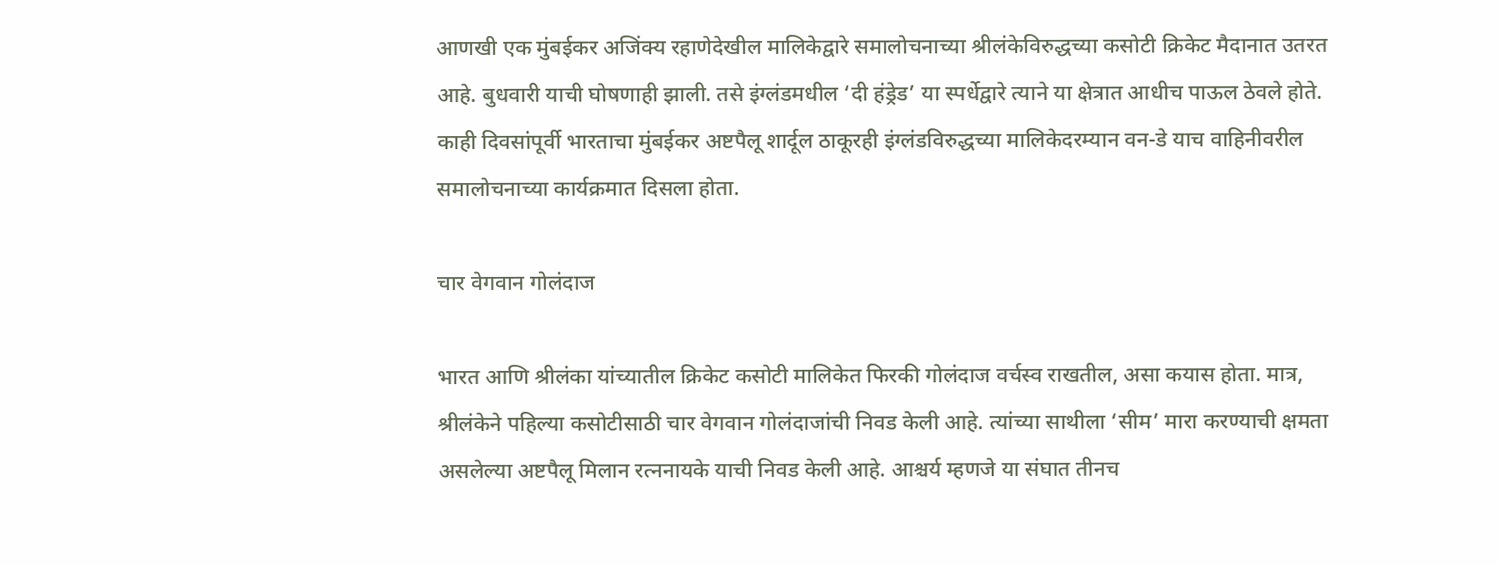आणखी एक मुंबईकर अजिंक्य रहाणेदेखील मालिकेद्वारे समालोचनाच्या श्रीलंकेविरुद्धच्या कसोटी क्रिकेट मैदानात उतरत आहे. बुधवारी याची घोषणाही झाली. तसे इंग्लंडमधील ‘दी हंड्रेड’ या स्पर्धेद्वारे त्याने या क्षेत्रात आधीच पाऊल ठेवले होते. काही दिवसांपूर्वी भारताचा मुंबईकर अष्टपैलू शार्दूल ठाकूरही इंग्लंडविरुद्धच्या मालिकेदरम्यान वन-डे याच वाहिनीवरील समालोचनाच्या कार्यक्रमात दिसला होता.

चार वेगवान गोलंदाज

भारत आणि श्रीलंका यांच्यातील क्रिकेट कसोटी मालिकेत फिरकी गोलंदाज वर्चस्व राखतील, असा कयास होता. मात्र, श्रीलंकेने पहिल्या कसोटीसाठी चार वेगवान गोलंदाजांची निवड केली आहे. त्यांच्या साथीला ‘सीम’ मारा करण्याची क्षमता असलेल्या अष्टपैलू मिलान रत्ननायके याची निवड केली आहे. आश्चर्य म्हणजे या संघात तीनच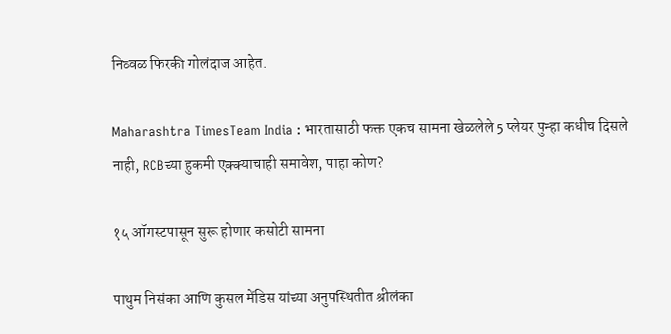निव्वळ फिरकी गोलंदाज आहेत.

Maharashtra TimesTeam India : भारतासाठी फक्त एकच सामना खेळलेले 5 प्लेयर पुन्हा कधीच दिसले नाही, RCBच्या हुकमी एक्क्याचाही समावेश, पाहा कोण?

१५ ऑगस्टपासून सुरू होणार कसोटी सामना

पाथुम निसंका आणि कुसल मेंडिस यांच्या अनुपस्थितीत श्रीलंका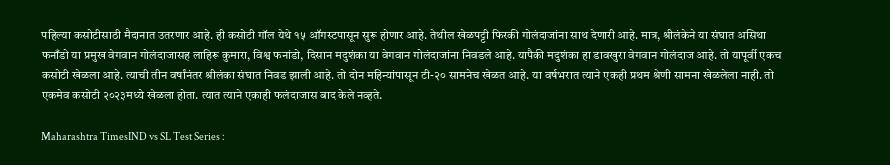पहिल्या कसोटीसाठी मैदानात उतरणार आहे. ही कसोटी गॉल येथे १५ ऑगस्टपासून सुरू होणार आहे. तेथील खेळपट्टी फिरकी गोलंदाजांना साथ देणारी आहे. मात्र, श्रीलंकेने या संघात असिथा फनाँडो या प्रमुख वेगवान गोलंदाजासह लाहिरू कुमारा, विश्व फनांडो, दिसान मदुशंका या वेगवान गोलंदाजांना निवडले आहे. यापैकी मदुशंका हा डावखुरा वेगवान गोलंदाज आहे. तो यापूर्वी एकच कसोटी खेळला आहे. त्याची तीन वर्षांनंतर श्रीलंका संघात निवड झाली आहे. तो दोन महिन्यांपासून टी-२० सामनेच खेळत आहे. या वर्षभरात त्याने एकही प्रथम श्रेणी सामना खेळलेला नाही. तो एकमेव कसोटी २०२३मध्ये खेळला होता. त्यात त्याने एकाही फलंदाजास बाद केले नव्हते.

Maharashtra TimesIND vs SL Test Series :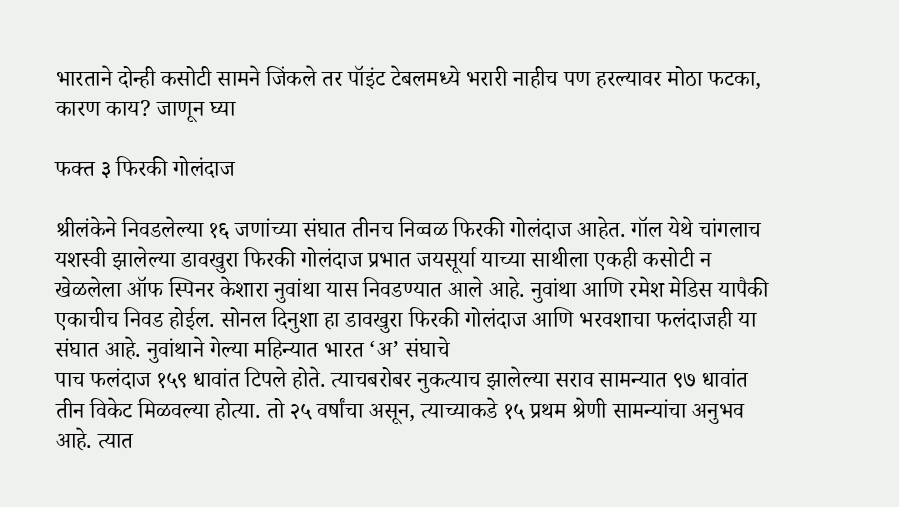भारताने दोन्ही कसोटी सामने जिंकले तर पॉइंट टेबलमध्ये भरारी नाहीच पण हरल्यावर मोठा फटका, कारण काय? जाणून घ्या

फक्त ३ फिरकी गोलंदाज

श्रीलंकेने निवडलेल्या १६ जणांच्या संघात तीनच निव्वळ फिरकी गोलंदाज आहेत. गॉल येथे चांगलाच यशस्वी झालेल्या डावखुरा फिरकी गोलंदाज प्रभात जयसूर्या याच्या साथीला एकही कसोटी न खेळलेला ऑफ स्पिनर केशारा नुवांथा यास निवडण्यात आले आहे. नुवांथा आणि रमेश मेडिस यापैकी एकाचीच निवड होईल. सोनल दिनुशा हा डावखुरा फिरकी गोलंदाज आणि भरवशाचा फलंदाजही या संघात आहे. नुवांथाने गेल्या महिन्यात भारत ‘अ’ संघाचे
पाच फलंदाज १५९ धावांत टिपले होते. त्याचबरोबर नुकत्याच झालेल्या सराव सामन्यात ९७ धावांत तीन विकेट मिळवल्या होत्या. तो २५ वर्षांचा असून, त्याच्याकडे १५ प्रथम श्रेणी सामन्यांचा अनुभव आहे. त्यात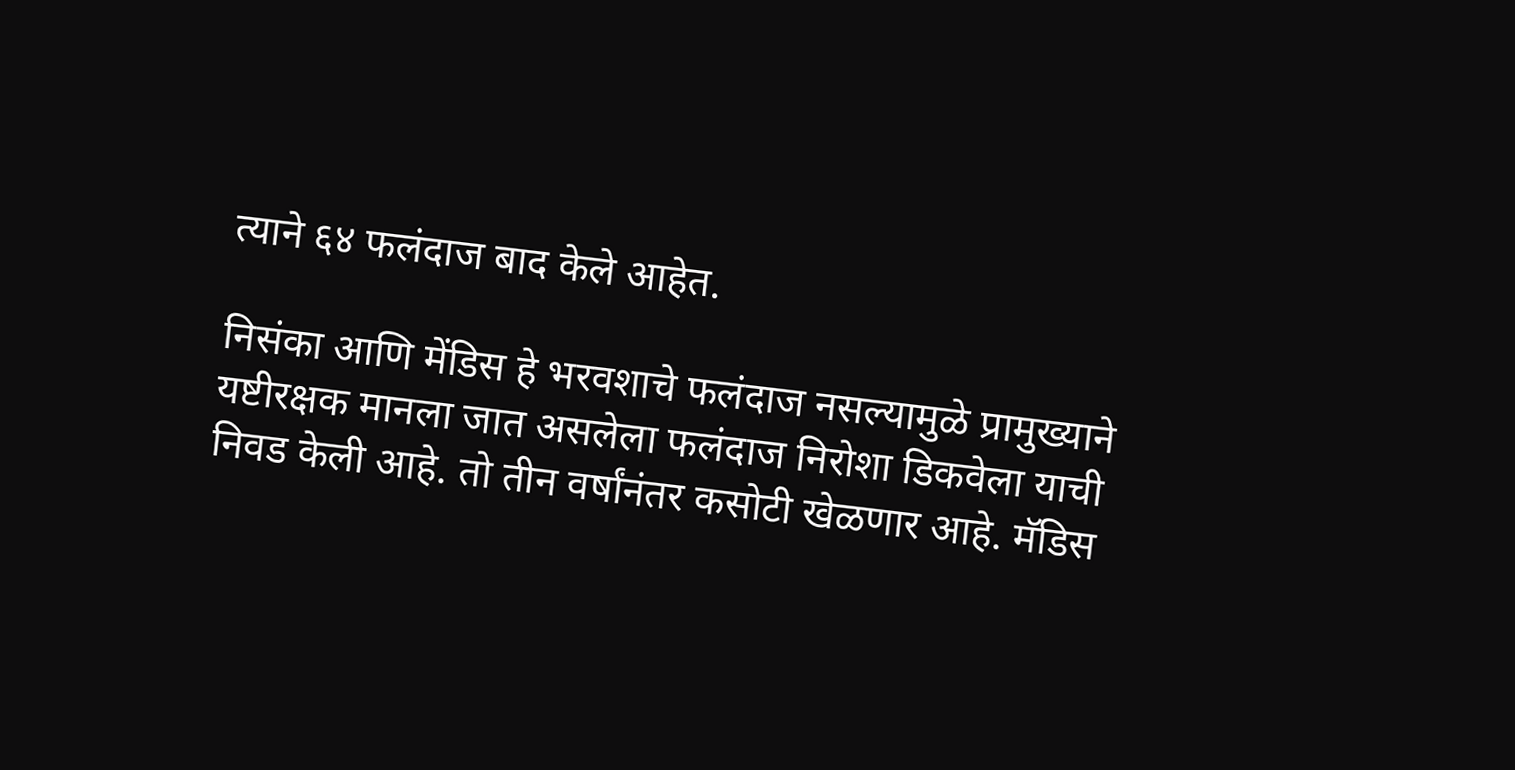त्याने ६४ फलंदाज बाद केले आहेत.

निसंका आणि मेंडिस हे भरवशाचे फलंदाज नसल्यामुळे प्रामुख्याने यष्टीरक्षक मानला जात असलेला फलंदाज निरोशा डिकवेला याची निवड केली आहे. तो तीन वर्षांनंतर कसोटी खेळणार आहे. मॅडिस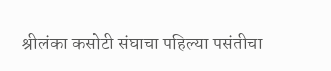श्रीलंका कसोटी संघाचा पहिल्या पसंतीचा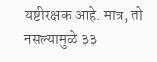यष्टीरक्षक आहे. मात्र, तो नसल्यामुळे ३३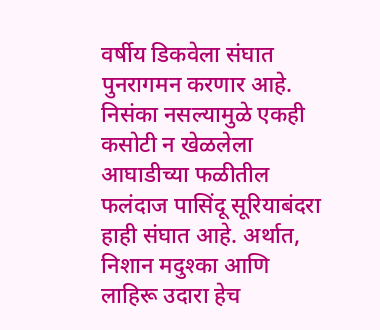वर्षीय डिकवेला संघात पुनरागमन करणार आहे. निसंका नसल्यामुळे एकही कसोटी न खेळलेला आघाडीच्या फळीतील फलंदाज पासिंदू सूरियाबंदरा हाही संघात आहे. अर्थात, निशान मदुश्का आणि लाहिरू उदारा हेच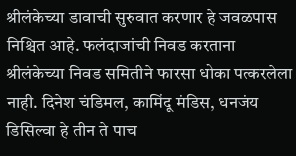श्रीलंकेच्या डावाची सुरुवात करणार हे जवळपास निश्चित आहे. फलंदाजांची निवड करताना श्रीलंकेच्या निवड समितीने फारसा धोका पत्करलेला नाही. दिनेश चंडिमल, कामिंदू मंडिस, धनजंय डिसिल्वा हे तीन ते पाच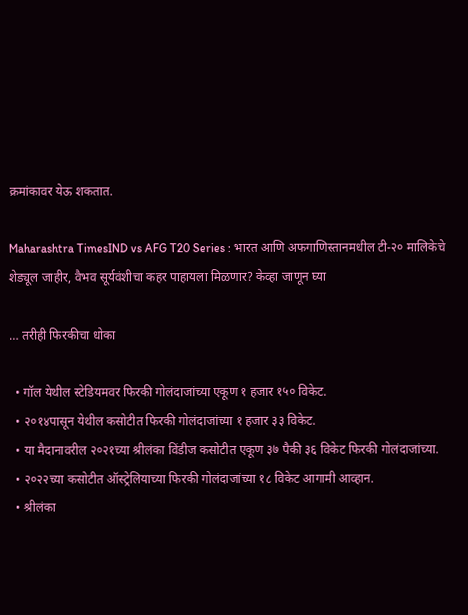क्रमांकावर येऊ शकतात.

Maharashtra TimesIND vs AFG T20 Series : भारत आणि अफगाणिस्तानमधील टी-२० मालिकेचे शेड्यूल जाहीर, वैभव सूर्यवंशीचा कहर पाहायला मिळणार? केव्हा जाणून घ्या

… तरीही फिरकीचा धोका

  • गॉल येथील स्टेडियमवर फिरकी गोलंदाजांच्या एकूण १ हजार १५० विकेट.
  • २०१४पासून येथील कसोटीत फिरकी गोलंदाजांच्या १ हजार ३३ विकेट.
  • या मैदानावरील २०२१च्या श्रीलंका विंडीज कसोटीत एकूण ३७ पैकी ३६ विकेट फिरकी गोलंदाजांच्या.
  • २०२२च्या कसोटीत ऑस्ट्रेलियाच्या फिरकी गोलंदाजांच्या १८ विकेट आगामी आव्हान.
  • श्रीलंका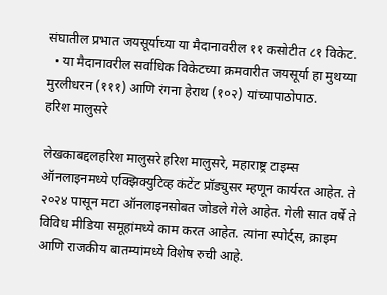संघातील प्रभात जयसूर्याच्या या मैदानावरील ११ कसोटीत ८१ विकेट.
  • या मैदानावरील सर्वाधिक विकेटच्या क्रमवारीत जयसूर्या हा मुथय्या मुरलीधरन (१११) आणि रंगना हेराथ (१०२) यांच्यापाठोपाठ.
हरिश मालुसरे

लेखकाबद्दलहरिश मालुसरे हरिश मालुसरे, महाराष्ट्र टाइम्स ऑनलाइनमध्ये एक्झिक्युटिव्ह कंटेंट प्रॉड्युसर म्हणून कार्यरत आहेत. ते २०२४ पासून मटा ऑनलाइनसोबत जोडले गेले आहेत. गेली सात वर्षे ते विविध मीडिया समूहांमध्ये काम करत आहेत. त्यांना स्पोर्ट्स, क्राइम आणि राजकीय बातम्यांमध्ये विशेष रुची आहे.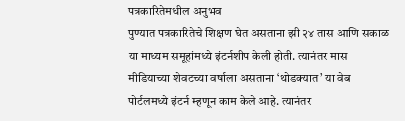पत्रकारितेमधील अनुभव
पुण्यात पत्रकारितेचे शिक्षण घेत असताना झी २४ तास आणि सकाळ या माध्यम समूहांमध्ये इंटर्नशीप केली होती. त्यानंतर मास मीडियाच्या शेवटच्या वर्षाला असताना ‘थोडक्यात’ या वेब पोर्टलमध्ये इंटर्न म्हणून काम केले आहे. त्यानंतर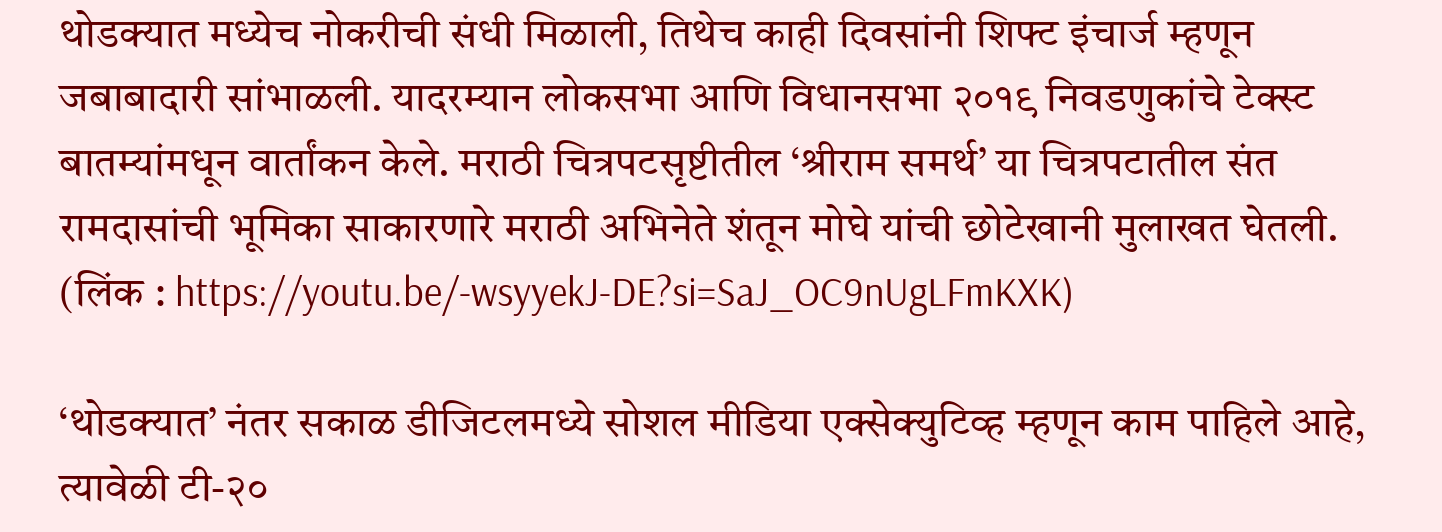थोडक्यात मध्येच नोकरीची संधी मिळाली, तिथेच काही दिवसांनी शिफ्ट इंचार्ज म्हणून जबाबादारी सांभाळली. यादरम्यान लोकसभा आणि विधानसभा २०१९ निवडणुकांचे टेक्स्ट बातम्यांमधून वार्तांकन केले. मराठी चित्रपटसृष्टीतील ‘श्रीराम समर्थ’ या चित्रपटातील संत रामदासांची भूमिका साकारणारे मराठी अभिनेते शंतून मोघे यांची छोटेखानी मुलाखत घेतली. (लिंक : https://youtu.be/-wsyyekJ-DE?si=SaJ_OC9nUgLFmKXK)

‘थोडक्यात’ नंतर सकाळ डीजिटलमध्ये सोशल मीडिया एक्सेक्युटिव्ह म्हणून काम पाहिले आहे, त्यावेळी टी-२०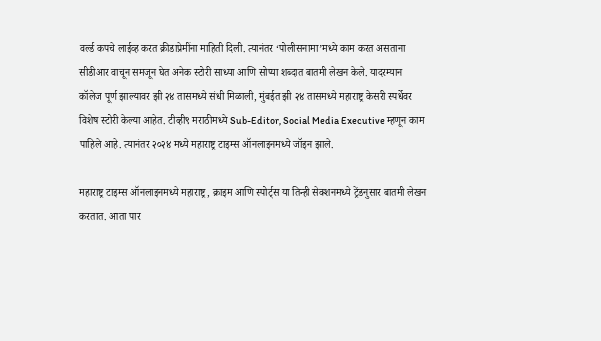वर्ल्ड कपचे लाईव्ह करत क्रीडाप्रेमींना माहिती दिली. त्यानंतर ‘पोलीसनामा’मध्ये काम करत असताना सीडीआर वाचून समजून घेत अनेक स्टोरी साध्या आणि सोप्या शब्दात बातमी लेखन केले. यादरम्यान कॉलेज पूर्ण झाल्यावर झी २४ तासमध्ये संधी मिळाली, मुंबईत झी २४ तासमध्ये महाराष्ट्र केसरी स्पर्धेवर विशेष स्टोरी केल्या आहेत. टीव्ही९ मराठीमध्ये Sub-Editor, Social Media Executive म्हणून काम पाहिले आहे. त्यानंतर २०२४ मध्ये महाराष्ट्र टाइम्स ऑनलाइनमध्ये जॉइन झाले.

महाराष्ट्र टाइम्स ऑनलाइनमध्ये महाराष्ट्र, क्राइम आणि स्पोर्ट्स या तिन्ही सेक्शनमध्ये ट्रेंडनुसार बातमी लेखन करतात. आता पार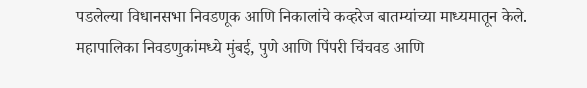पडलेल्या विधानसभा निवडणूक आणि निकालांचे कव्हरेज बातम्यांच्या माध्यमातून केले. महापालिका निवडणुकांमध्ये मुंबई, पुणे आणि पिंपरी चिंचवड आणि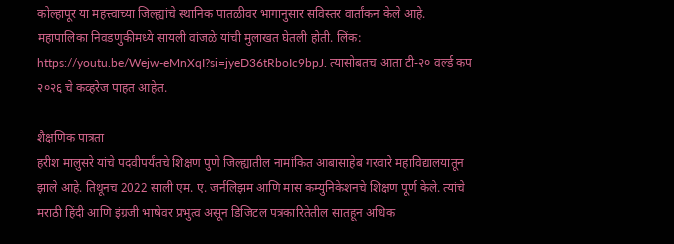कोल्हापूर या महत्त्वाच्या जिल्ह्यांचे स्थानिक पातळीवर भागानुसार सविस्तर वार्तांकन केले आहे. महापालिका निवडणुकीमध्ये सायली वांजळे यांची मुलाखत घेतली होती. लिंक: https://youtu.be/Wejw-eMnXqI?si=jyeD36tRboIc9bpJ. त्यासोबतच आता टी-२० वर्ल्ड कप २०२६ चे कव्हरेज पाहत आहेत.

शैक्षणिक पात्रता
हरीश मालुसरे यांचे पदवीपर्यंतचे शिक्षण पुणे जिल्ह्यातील नामांकित आबासाहेब गरवारे महाविद्यालयातून झाले आहे. तिथूनच 2022 साली एम. ए. जर्नलिझम आणि मास कम्युनिकेशनचे शिक्षण पूर्ण केले. त्यांचे मराठी हिंदी आणि इंग्रजी भाषेवर प्रभुत्व असून डिजिटल पत्रकारितेतील सातहून अधिक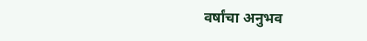वर्षांचा अनुभव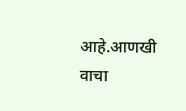आहे.आणखी वाचा